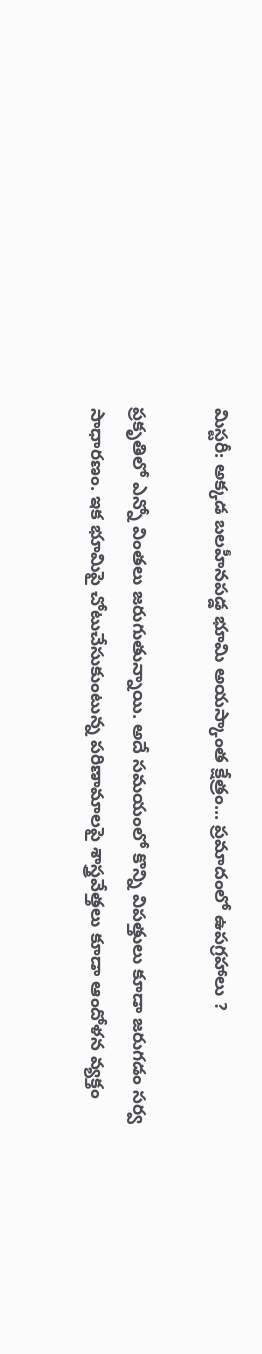మిస్టరీ: అక్కడ బలహీనపడ్డ భూమి అయస్కాంత క్షేత్రం... ప్రమాదంలో ఉపగ్రహాలు ?

ప్రకృతిలో ఎన్నో వింతలు జరుగుతున్నాయి. అదే సమయంలో కొన్ని విపత్తులు కూడా జరుగడం సర్వ సాధారణం. ఇక భూమిపై చోటుచేసుకుంటున్న పరిణామాలపై శాస్త్రవేత్తలు కూడా ఆందోళన వ్యక్తం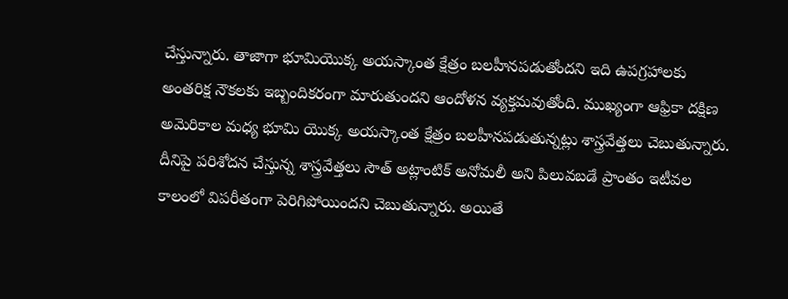చేస్తున్నారు. తాజాగా భూమియొక్క అయస్కాంత క్షేత్రం బలహీనపడుతోందని ఇది ఉపగ్రహాలకు అంతరిక్ష నౌకలకు ఇబ్బందికరంగా మారుతుందని ఆందోళన వ్యక్తమవుతోంది. ముఖ్యంగా ఆఫ్రికా దక్షిణ అమెరికాల మధ్య భూమి యొక్క అయస్కాంత క్షేత్రం బలహీనపడుతున్నట్లు శాస్త్రవేత్తలు చెబుతున్నారు. దీనిపై పరిశోదన చేస్తున్న శాస్త్రవేత్తలు సౌత్ అట్లాంటిక్ అనోమలీ అని పిలువబడే ప్రాంతం ఇటీవల కాలంలో విపరీతంగా పెరిగిపోయిందని చెబుతున్నారు. అయితే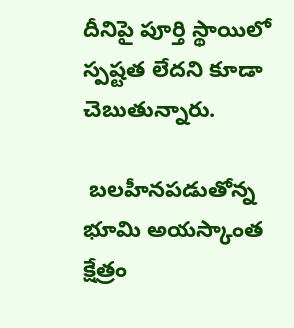దీనిపై పూర్తి స్థాయిలో స్పష్టత లేదని కూడా చెబుతున్నారు.

 బలహీనపడుతోన్న భూమి అయస్కాంత క్షేత్రం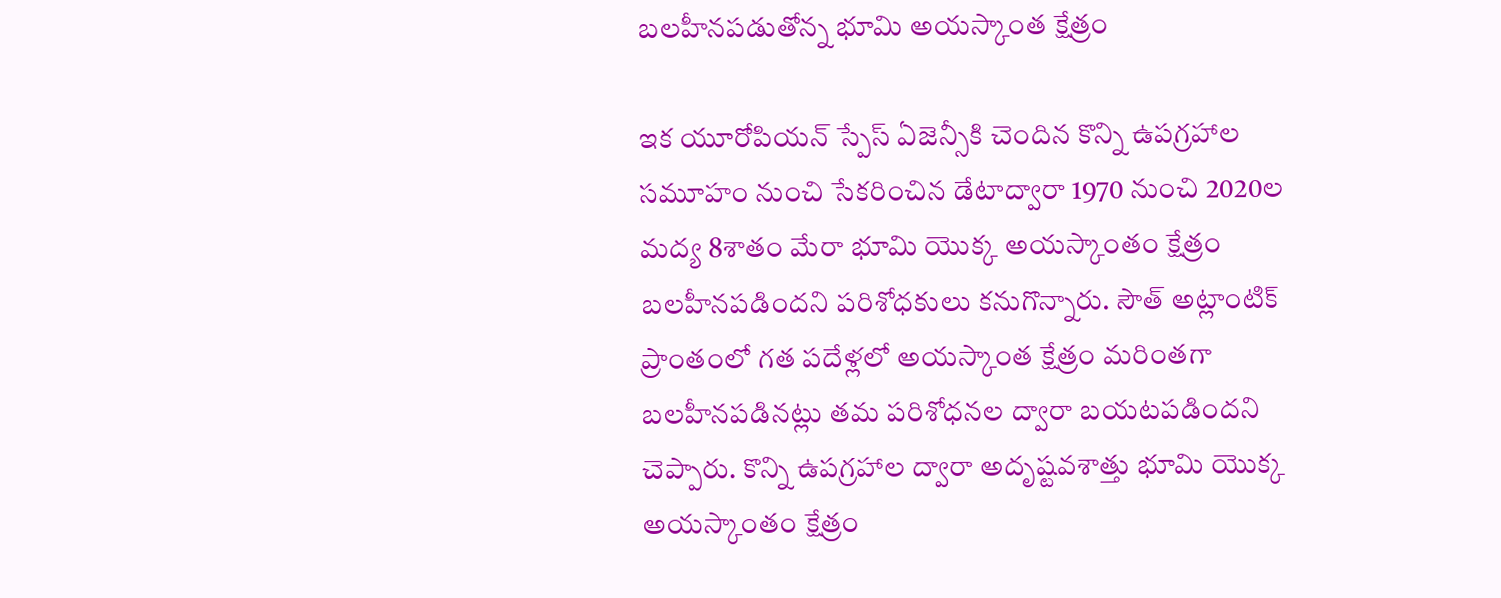బలహీనపడుతోన్న భూమి అయస్కాంత క్షేత్రం

ఇక యూరోపియన్ స్పేస్ ఏజెన్సీకి చెందిన కొన్ని ఉపగ్రహాల సమూహం నుంచి సేకరించిన డేటాద్వారా 1970 నుంచి 2020ల మద్య 8శాతం మేరా భూమి యొక్క అయస్కాంతం క్షేత్రం బలహీనపడిందని పరిశోధకులు కనుగొన్నారు. సౌత్ అట్లాంటిక్ ప్రాంతంలో గత పదేళ్లలో అయస్కాంత క్షేత్రం మరింతగా బలహీనపడినట్లు తమ పరిశోధనల ద్వారా బయటపడిందని చెప్పారు. కొన్ని ఉపగ్రహాల ద్వారా అదృష్టవశాత్తు భూమి యొక్క అయస్కాంతం క్షేత్రం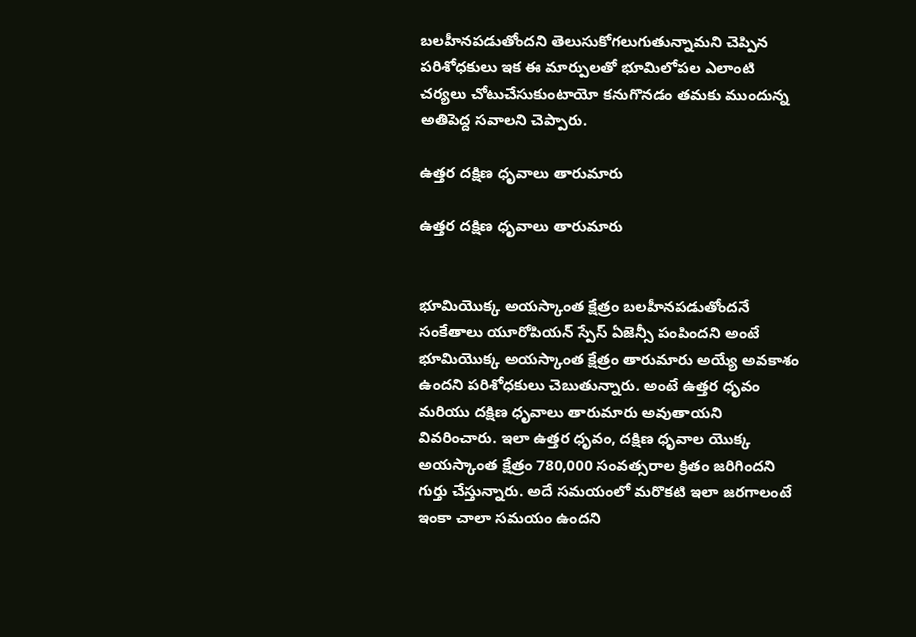బలహీనపడుతోందని తెలుసుకోగలుగుతున్నామని చెప్పిన పరిశోధకులు ఇక ఈ మార్పులతో భూమిలోపల ఎలాంటి చర్యలు చోటుచేసుకుంటాయో కనుగొనడం తమకు ముందున్న అతిపెద్ద సవాలని చెప్పారు.

ఉత్తర దక్షిణ ధృవాలు తారుమారు

ఉత్తర దక్షిణ ధృవాలు తారుమారు


భూమియొక్క అయస్కాంత క్షేత్రం బలహీనపడుతోందనే సంకేతాలు యూరోపియన్ స్పేస్ ఏజెన్సీ పంపిందని అంటే భూమియొక్క అయస్కాంత క్షేత్రం తారుమారు అయ్యే అవకాశం ఉందని పరిశోధకులు చెబుతున్నారు. అంటే ఉత్తర ధృవం మరియు దక్షిణ ధృవాలు తారుమారు అవుతాయని వివరించారు. ఇలా ఉత్తర ధృవం, దక్షిణ ధృవాల యొక్క అయస్కాంత క్షేత్రం 780,000 సంవత్సరాల క్రితం జరిగిందని గుర్తు చేస్తున్నారు. అదే సమయంలో మరొకటి ఇలా జరగాలంటే ఇంకా చాలా సమయం ఉందని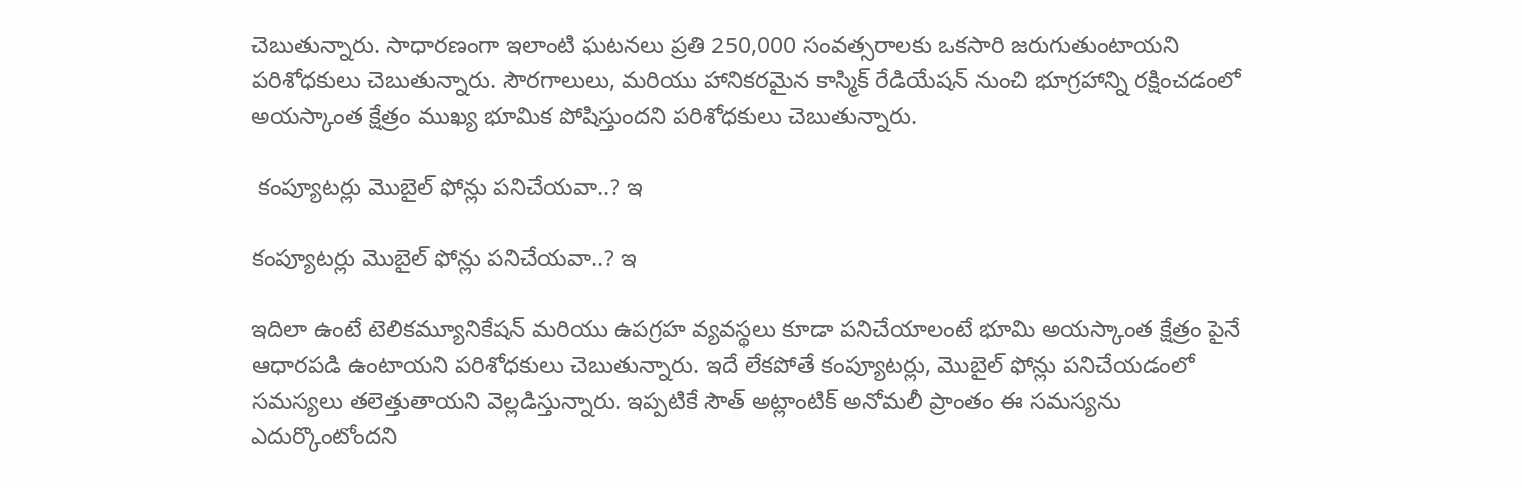చెబుతున్నారు. సాధారణంగా ఇలాంటి ఘటనలు ప్రతి 250,000 సంవత్సరాలకు ఒకసారి జరుగుతుంటాయని పరిశోధకులు చెబుతున్నారు. సౌరగాలులు, మరియు హానికరమైన కాస్మిక్ రేడియేషన్ నుంచి భూగ్రహాన్ని రక్షించడంలో అయస్కాంత క్షేత్రం ముఖ్య భూమిక పోషిస్తుందని పరిశోధకులు చెబుతున్నారు.

 కంప్యూటర్లు మొబైల్ ఫోన్లు పనిచేయవా..? ఇ

కంప్యూటర్లు మొబైల్ ఫోన్లు పనిచేయవా..? ఇ

ఇదిలా ఉంటే టెలికమ్యూనికేషన్ మరియు ఉపగ్రహ వ్యవస్థలు కూడా పనిచేయాలంటే భూమి అయస్కాంత క్షేత్రం పైనే ఆధారపడి ఉంటాయని పరిశోధకులు చెబుతున్నారు. ఇదే లేకపోతే కంప్యూటర్లు, మొబైల్ ఫోన్లు పనిచేయడంలో సమస్యలు తలెత్తుతాయని వెల్లడిస్తున్నారు. ఇప్పటికే సౌత్ అట్లాంటిక్ అనోమలీ ప్రాంతం ఈ సమస్యను ఎదుర్కొంటోందని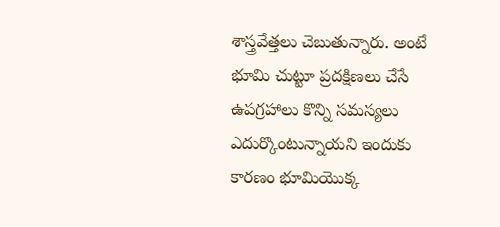శాస్త్రవేత్తలు చెబుతున్నారు. అంటే భూమి చుట్టూ ప్రదక్షిణలు చేసే ఉపగ్రహాలు కొన్ని సమస్యలు ఎదుర్కొంటున్నాయని ఇందుకు కారణం భూమియొక్క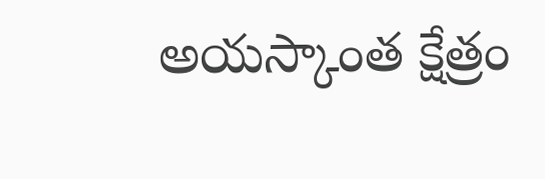అయస్కాంత క్షేత్రం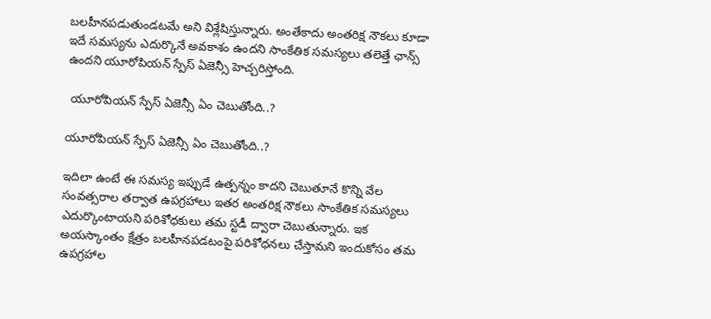బలహీనపడుతుండటమే అని విశ్లేషిస్తున్నారు. అంతేకాదు అంతరిక్ష నౌకలు కూడా ఇదే సమస్యను ఎదుర్కొనే అవకాశం ఉందని సాంకేతిక సమస్యలు తలెత్తే ఛాన్స్ ఉందని యూరోపియన్ స్పేస్ ఏజెన్సీ హెచ్చరిస్తోంది.

 యూరోపియన్ స్పేస్ ఏజెన్సీ ఏం చెబుతోంది..?

యూరోపియన్ స్పేస్ ఏజెన్సీ ఏం చెబుతోంది..?

ఇదిలా ఉంటే ఈ సమస్య ఇప్పుడే ఉత్పన్నం కాదని చెబుతూనే కొన్ని వేల సంవత్సరాల తర్వాత ఉపగ్రహాలు ఇతర అంతరిక్ష నౌకలు సాంకేతిక సమస్యలు ఎదుర్కొంటాయని పరిశోధకులు తమ స్టడీ ద్వారా చెబుతున్నారు. ఇక అయస్కాంతం క్షేత్రం బలహీనపడటంపై పరిశోధనలు చేస్తామని ఇందుకోసం తమ ఉపగ్రహాల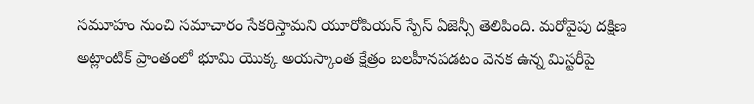సమూహం నుంచి సమాచారం సేకరిస్తామని యూరోపియన్ స్పేస్ ఏజెన్సీ తెలిపింది. మరోవైపు దక్షిణ అట్లాంటిక్ ప్రాంతంలో భూమి యొక్క అయస్కాంత క్షేత్రం బలహీనపడటం వెనక ఉన్న మిస్టరీపై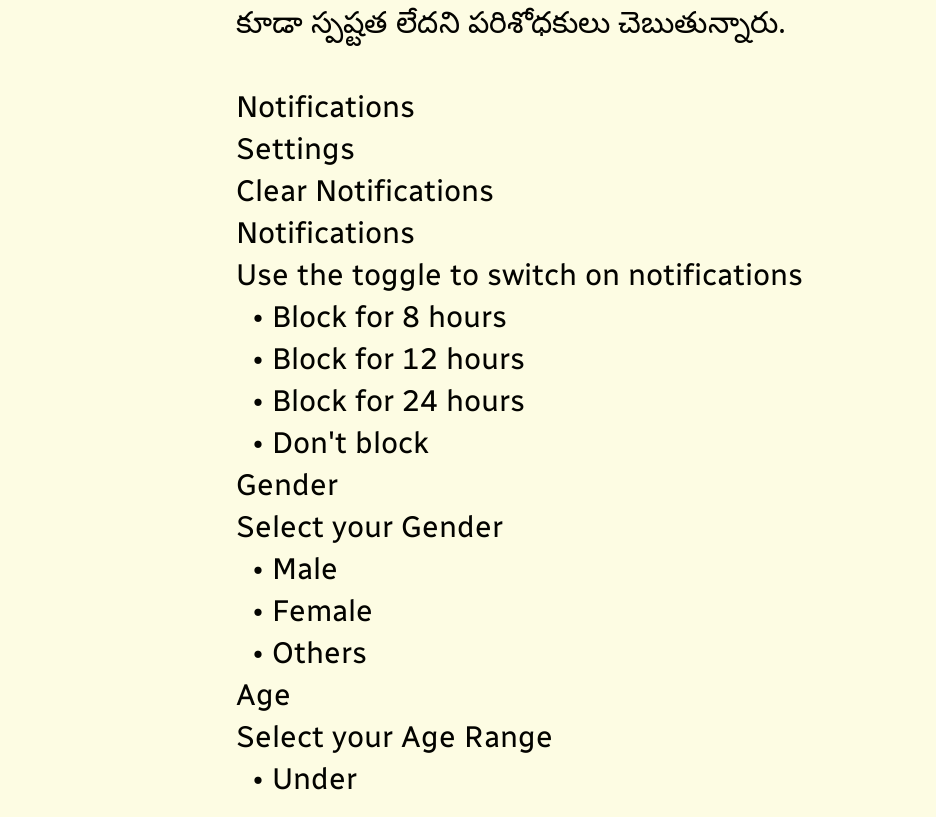కూడా స్పష్టత లేదని పరిశోధకులు చెబుతున్నారు.

Notifications
Settings
Clear Notifications
Notifications
Use the toggle to switch on notifications
  • Block for 8 hours
  • Block for 12 hours
  • Block for 24 hours
  • Don't block
Gender
Select your Gender
  • Male
  • Female
  • Others
Age
Select your Age Range
  • Under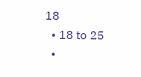18
  • 18 to 25
  •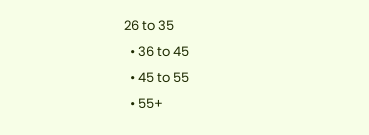26 to 35
  • 36 to 45
  • 45 to 55
  • 55+